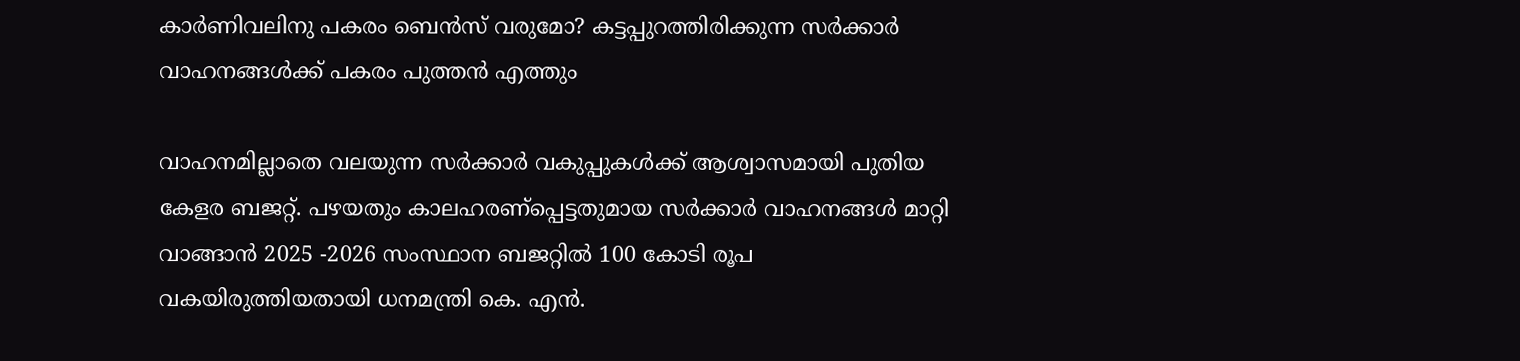കാർണിവലിനു പകരം ബെൻസ് വരുമോ? കട്ടപ്പുറത്തിരിക്കുന്ന സർക്കാർ വാഹനങ്ങൾക്ക് പകരം പുത്തൻ എത്തും

വാഹനമില്ലാതെ വലയുന്ന സർക്കാർ വകുപ്പുകൾക്ക് ആശ്വാസമായി പുതിയ കേളര ബജറ്റ്. പഴയതും കാലഹരണ്പ്പെട്ടതുമായ സർക്കാർ വാഹനങ്ങൾ മാറ്റി വാങ്ങാൻ 2025 -2026 സംസ്ഥാന ബജറ്റിൽ 100 കോടി രൂപ വകയിരുത്തിയതായി ധനമന്ത്രി കെ. എൻ.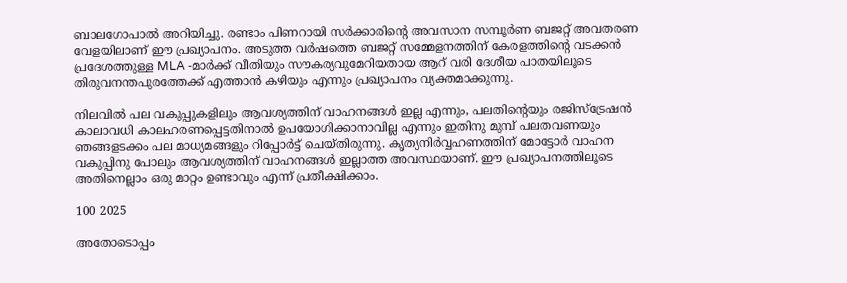ബാലഗോപാൽ അറിയിച്ചു. രണ്ടാം പിണറായി സർക്കാരിന്റെ അവസാന സമ്പൂർണ ബജറ്റ് അവതരണ വേളയിലാണ് ഈ പ്രഖ്യാപനം. അടുത്ത വർഷത്തെ ബജറ്റ് സമ്മേളനത്തിന് കേരളത്തിന്റെ വടക്കൻ പ്രദേശത്തുള്ള MLA -മാർക്ക് വീതിയും സൗകര്യവുമേറിയതായ ആറ് വരി ദേശീയ പാതയിലൂടെ തിരുവനന്തപുരത്തേക്ക് എത്താൻ കഴിയും എന്നും പ്രഖ്യാപനം വ്യക്തമാക്കുന്നു.

നിലവിൽ പല വകുപ്പുകളിലും ആവശ്യത്തിന് വാഹനങ്ങൾ ഇല്ല എന്നും, പലതിന്റെയും രജിസ്ട്രേഷൻ കാലാവധി കാലഹരണപ്പെട്ടതിനാൽ ഉപയോഗിക്കാനാവില്ല എന്നും ഇതിനു മുമ്പ് പലതവണയും ഞങ്ങളടക്കം പല മാധ്യമങ്ങളും റിപ്പോർട്ട് ചെയ്തിരുന്നു. കൃത്യനിർവ്വഹണത്തിന് മോട്ടോർ വാഹന വകുപ്പിനു പോലും ആവശ്യത്തിന് വാഹനങ്ങൾ ഇല്ലാത്ത അവസ്ഥയാണ്. ഈ പ്രഖ്യാപനത്തിലൂടെ അതിനെല്ലാം ഒരു മാറ്റം ഉണ്ടാവും എന്ന് പ്രതീക്ഷിക്കാം.

100 2025

അതോടൊപ്പം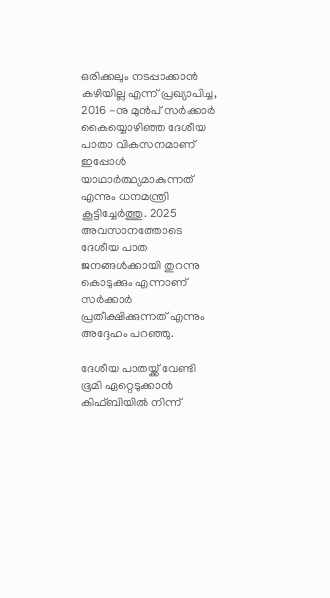ഒരിക്കലും നടപ്പാക്കാൻ കഴിയില്ല എന്ന് പ്രഖ്യാപിച്ച, 2016 -നു മുൻപ് സർക്കാർ കൈയ്യൊഴിഞ്ഞ ദേശീയ പാതാ വികസനമാണ് ഇപ്പോൾ യാഥാർത്ഥ്യമാകുന്നത് എന്നും ധനമന്ത്രി കൂട്ടിച്ചേർത്തു. 2025 അവസാനത്തോടെ ദേശീയ പാത ജനങ്ങൾക്കായി തുറന്നു കൊടുക്കും എന്നാണ് സർക്കാർ പ്രതീക്ഷിക്കുന്നത് എന്നും അദ്ദേഹം പറഞ്ഞു.

ദേശീയ പാതയ്ക്ക് വേണ്ടി ഭൂമി ഏറ്റെടുക്കാൻ കിഫ്ബിയിൽ നിന്ന്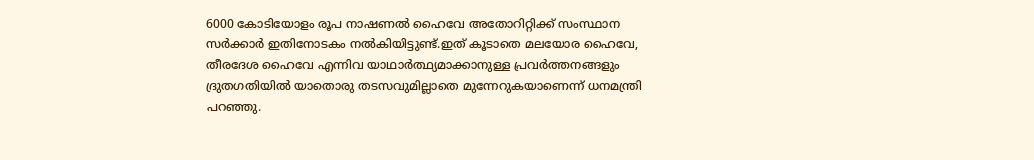6000 കോടിയോളം രൂപ നാഷണൽ ഹൈവേ അതോറിറ്റിക്ക് സംസ്ഥാന സർക്കാർ ഇതിനോടകം നൽകിയിട്ടുണ്ട്.ഇത് കൂടാതെ മലയോര ഹൈവേ, തീരദേശ ഹൈവേ എന്നിവ യാഥാർത്ഥ്യമാക്കാനുള്ള പ്രവർത്തനങ്ങളും ദ്രുതഗതിയിൽ യാതൊരു തടസവുമില്ലാതെ മുന്നേറുകയാണെന്ന് ധനമന്ത്രി പറഞ്ഞു.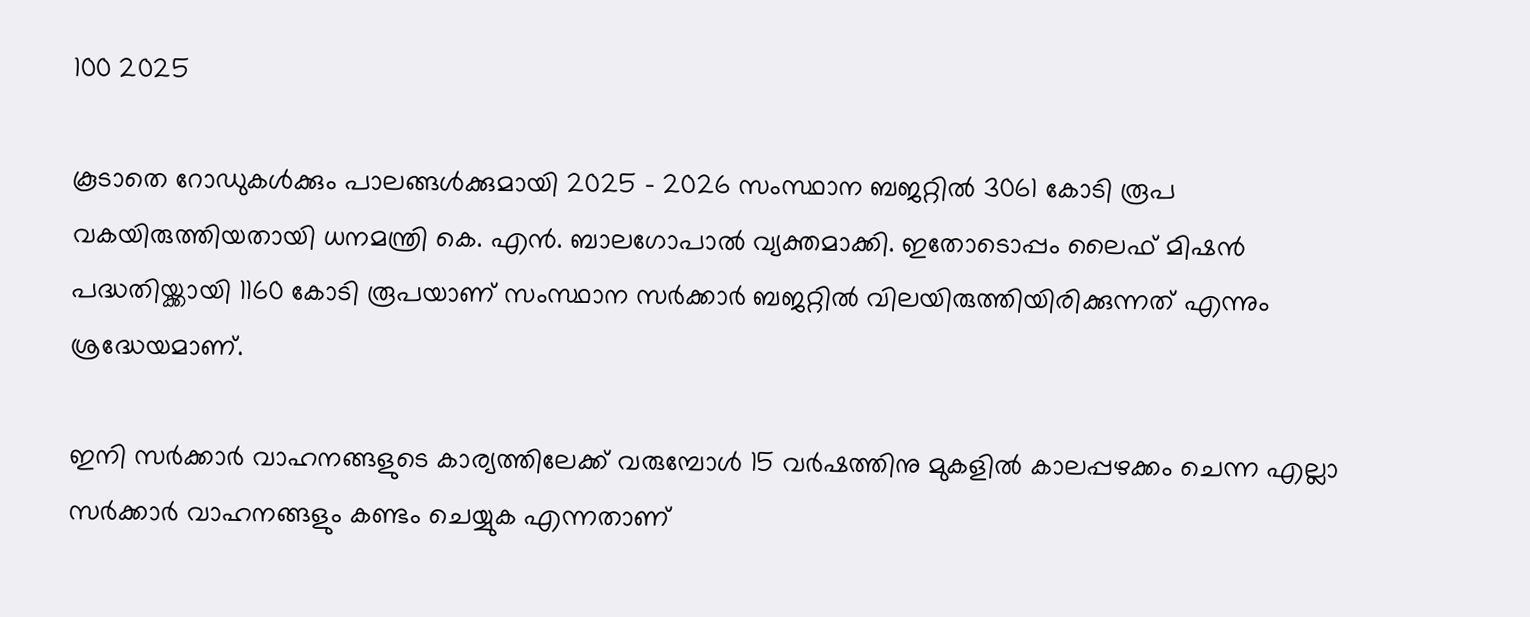100 2025

കൂടാതെ റോഡുകൾക്കും പാലങ്ങൾക്കുമായി 2025 - 2026 സംസ്ഥാന ബജറ്റിൽ 3061 കോടി രൂപ വകയിരുത്തിയതായി ധനമന്ത്രി കെ. എൻ. ബാലഗോപാൽ വ്യക്തമാക്കി. ഇതോടൊപ്പം ലൈഫ് മിഷൻ പദ്ധതിയ്ക്കായി 1160 കോടി രൂപയാണ് സംസ്ഥാന സർക്കാർ ബജറ്റിൽ വിലയിരുത്തിയിരിക്കുന്നത് എന്നും ശ്രദ്ധേയമാണ്.

ഇനി സർക്കാർ വാഹനങ്ങളുടെ കാര്യത്തിലേക്ക് വരുമ്പോൾ 15 വർഷത്തിനു മുകളിൽ കാലപ്പഴക്കം ചെന്ന എല്ലാ സർക്കാർ വാഹനങ്ങളും കണ്ടം ചെയ്യുക എന്നതാണ്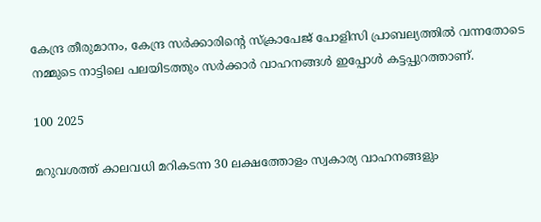കേന്ദ്ര തീരുമാനം, കേന്ദ്ര സർക്കാരിന്റെ സ്ക്രാപേജ് പോളിസി പ്രാബല്യത്തിൽ വന്നതോടെ നമ്മുടെ നാട്ടിലെ പലയിടത്തും സർക്കാർ വാഹനങ്ങൾ ഇപ്പോൾ കട്ടപ്പുറത്താണ്.

100 2025

മറുവശത്ത് കാലവധി മറികടന്ന 30 ലക്ഷത്തോളം സ്വകാര്യ വാഹനങ്ങളും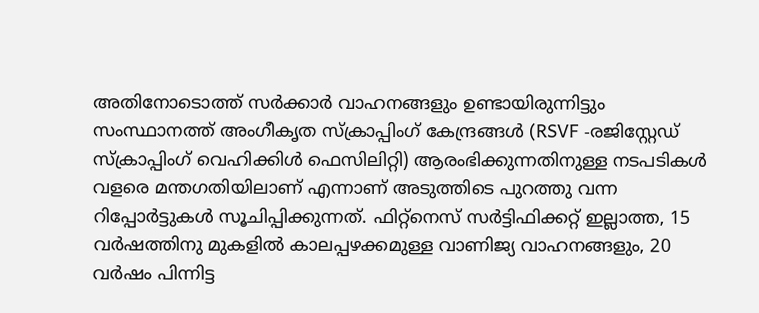അതിനോടൊത്ത് സർക്കാർ വാഹനങ്ങളും ഉണ്ടായിരുന്നിട്ടും സംസ്ഥാനത്ത് അംഗീകൃത സ്ക്രാപ്പിംഗ് കേന്ദ്രങ്ങൾ (RSVF -രജിസ്റ്റേഡ് സ്ക്രാപ്പിംഗ് വെഹിക്കിൾ ഫെസിലിറ്റി) ആരംഭിക്കുന്നതിനുള്ള നടപടികൾ വളരെ മന്തഗതിയിലാണ് എന്നാണ് അടുത്തിടെ പുറത്തു വന്ന റിപ്പോർട്ടുകൾ സൂചിപ്പിക്കുന്നത്. ഫിറ്റ്നെസ് സർട്ടിഫിക്കറ്റ് ഇല്ലാത്ത, 15 വർഷത്തിനു മുകളിൽ കാലപ്പഴക്കമുള്ള വാണിജ്യ വാഹനങ്ങളും, 20 വർഷം പിന്നിട്ട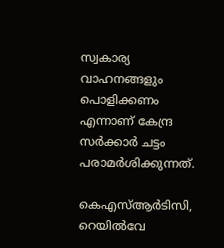സ്വകാര്യ വാഹനങ്ങളും പൊളിക്കണം എന്നാണ് കേന്ദ്ര സർക്കാർ ചട്ടം പരാമർശിക്കുന്നത്.

കെഎസ്ആർടിസി, റെയിൽവേ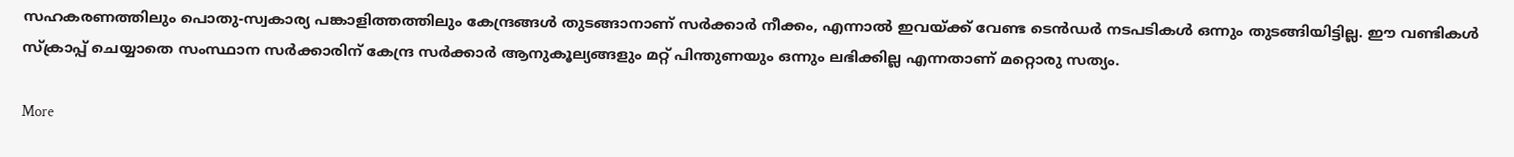സഹകരണത്തിലും പൊതു-സ്വകാര്യ പങ്കാളിത്തത്തിലും കേന്ദ്രങ്ങൾ തുടങ്ങാനാണ് സർക്കാർ നീക്കം, എന്നാൽ ഇവയ്ക്ക് വേണ്ട ടെൻഡർ നടപടികൾ ഒന്നും തുടങ്ങിയിട്ടില്ല. ഈ വണ്ടികൾ സ്ക്രാപ്പ് ചെയ്യാതെ സംസ്ഥാന സർക്കാരിന് കേന്ദ്ര സർക്കാർ ആനുകൂല്യങ്ങളും മറ്റ് പിന്തുണയും ഒന്നും ലഭിക്കില്ല എന്നതാണ് മറ്റൊരു സത്യം.

More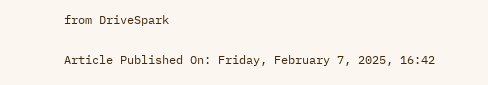from DriveSpark

Article Published On: Friday, February 7, 2025, 16:42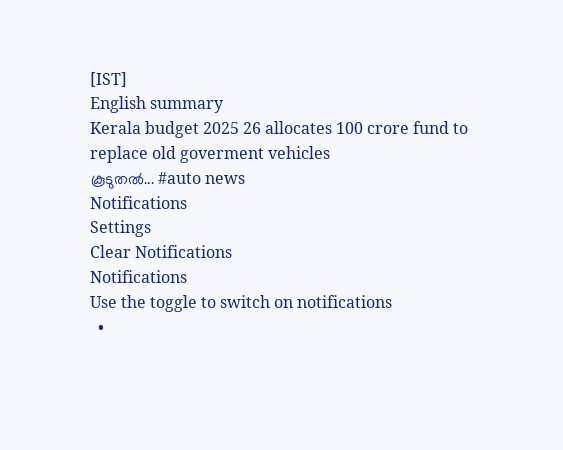[IST]
English summary
Kerala budget 2025 26 allocates 100 crore fund to replace old goverment vehicles
കൂടുതല്‍... #auto news
Notifications
Settings
Clear Notifications
Notifications
Use the toggle to switch on notifications
  •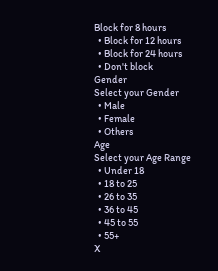Block for 8 hours
  • Block for 12 hours
  • Block for 24 hours
  • Don't block
Gender
Select your Gender
  • Male
  • Female
  • Others
Age
Select your Age Range
  • Under 18
  • 18 to 25
  • 26 to 35
  • 36 to 45
  • 45 to 55
  • 55+
X